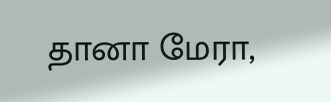தானா மேரா,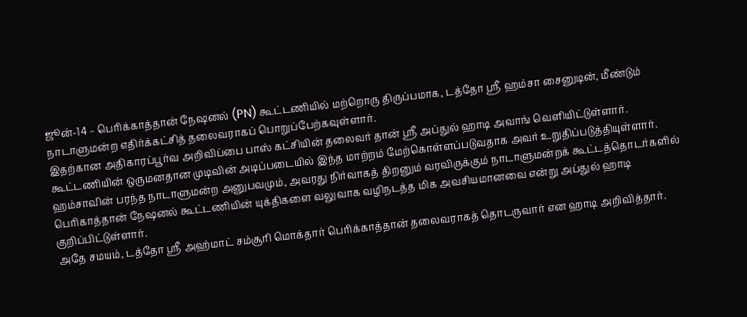ஜூன்-14 – பெரிக்காத்தான் நேஷனல் (PN) கூட்டணியில் மற்றொரு திருப்பமாக, டத்தோ ஸ்ரீ ஹம்சா சைனுடின், மீண்டும் நாடாளுமன்ற எதிர்க்கட்சித் தலைவராகப் பொறுப்பேற்கவுள்ளார்.
இதற்கான அதிகாரப்பூர்வ அறிவிப்பை பாஸ் கட்சியின் தலைவர் தான் ஸ்ரீ அப்துல் ஹாடி அவாங் வெளியிட்டுள்ளார்.
கூட்டணியின் ஒருமனதான முடிவின் அடிப்படையில் இந்த மாற்றம் மேற்கொள்ளப்படுவதாக அவர் உறுதிப்படுத்தியுள்ளார்.
ஹம்சாவின் பரந்த நாடாளுமன்ற அனுபவமும், அவரது நிர்வாகத் திறனும் வரவிருக்கும் நாடாளுமன்றக் கூட்டத்தொடர்களில் பெரிகாத்தான் நேஷனல் கூட்டணியின் யுக்திகளை வலுவாக வழிநடத்த மிக அவசியமானவை என்று அப்துல் ஹாடி குறிப்பிட்டுள்ளார்.
அதே சமயம், டத்தோ ஸ்ரீ அஹ்மாட் சம்சூரி மொக்தார் பெரிக்காத்தான் தலைவராகத் தொடருவார் என ஹாடி அறிவித்தார்.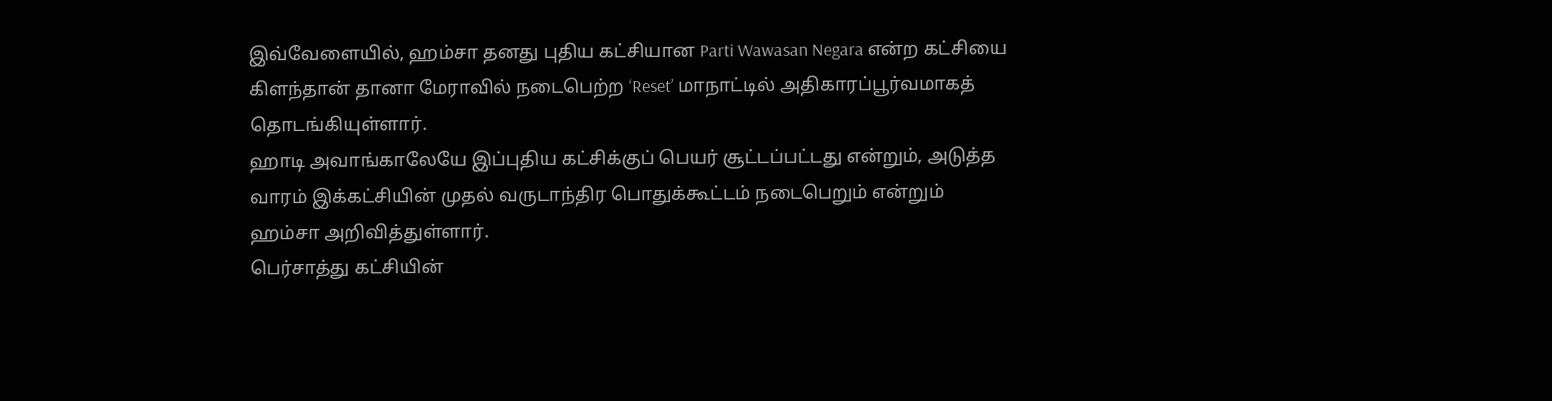இவ்வேளையில், ஹம்சா தனது புதிய கட்சியான Parti Wawasan Negara என்ற கட்சியை கிளந்தான் தானா மேராவில் நடைபெற்ற ‘Reset’ மாநாட்டில் அதிகாரப்பூர்வமாகத் தொடங்கியுள்ளார்.
ஹாடி அவாங்காலேயே இப்புதிய கட்சிக்குப் பெயர் சூட்டப்பட்டது என்றும், அடுத்த வாரம் இக்கட்சியின் முதல் வருடாந்திர பொதுக்கூட்டம் நடைபெறும் என்றும் ஹம்சா அறிவித்துள்ளார்.
பெர்சாத்து கட்சியின்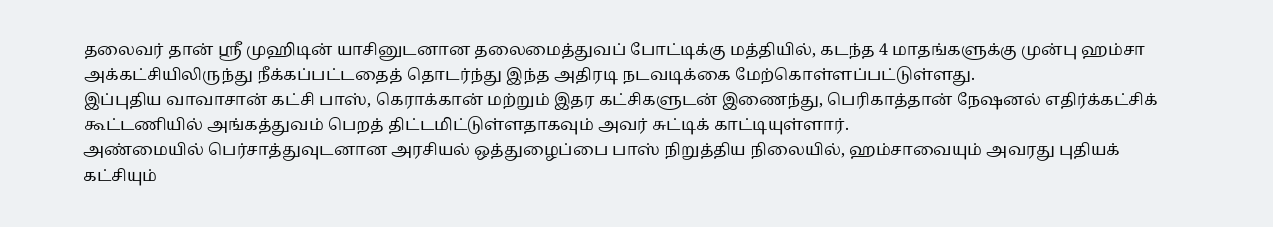தலைவர் தான் ஸ்ரீ முஹிடின் யாசினுடனான தலைமைத்துவப் போட்டிக்கு மத்தியில், கடந்த 4 மாதங்களுக்கு முன்பு ஹம்சா அக்கட்சியிலிருந்து நீக்கப்பட்டதைத் தொடர்ந்து இந்த அதிரடி நடவடிக்கை மேற்கொள்ளப்பட்டுள்ளது.
இப்புதிய வாவாசான் கட்சி பாஸ், கெராக்கான் மற்றும் இதர கட்சிகளுடன் இணைந்து, பெரிகாத்தான் நேஷனல் எதிர்க்கட்சிக் கூட்டணியில் அங்கத்துவம் பெறத் திட்டமிட்டுள்ளதாகவும் அவர் சுட்டிக் காட்டியுள்ளார்.
அண்மையில் பெர்சாத்துவுடனான அரசியல் ஒத்துழைப்பை பாஸ் நிறுத்திய நிலையில், ஹம்சாவையும் அவரது புதியக் கட்சியும்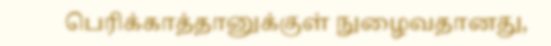பெரிக்காத்தானுக்குள் நுழைவதானது,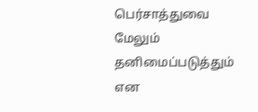பெர்சாத்துவை மேலும் தனிமைப்படுத்தும் என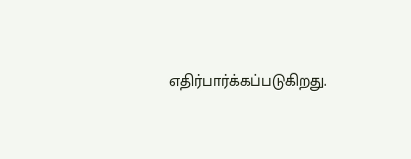எதிர்பார்க்கப்படுகிறது.